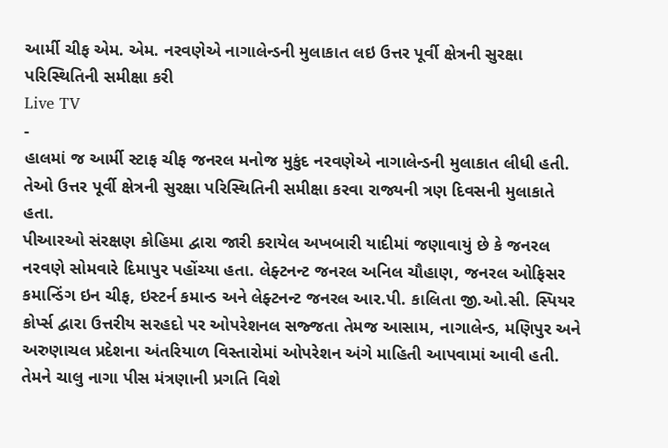આર્મી ચીફ એમ. એમ. નરવણેએ નાગાલેન્ડની મુલાકાત લઇ ઉત્તર પૂર્વી ક્ષેત્રની સુરક્ષા પરિસ્થિતિની સમીક્ષા કરી
Live TV
-
હાલમાં જ આર્મી સ્ટાફ ચીફ જનરલ મનોજ મુકુંદ નરવણેએ નાગાલેન્ડની મુલાકાત લીધી હતી. તેઓ ઉત્તર પૂર્વી ક્ષેત્રની સુરક્ષા પરિસ્થિતિની સમીક્ષા કરવા રાજ્યની ત્રણ દિવસની મુલાકાતે હતા.
પીઆરઓ સંરક્ષણ કોહિમા દ્વારા જારી કરાયેલ અખબારી યાદીમાં જણાવાયું છે કે જનરલ નરવણે સોમવારે દિમાપુર પહોંચ્યા હતા. લેફ્ટનન્ટ જનરલ અનિલ ચૌહાણ, જનરલ ઓફિસર કમાન્ડિંગ ઇન ચીફ, ઇસ્ટર્ન કમાન્ડ અને લેફ્ટનન્ટ જનરલ આર.પી. કાલિતા જી.ઓ.સી. સ્પિયર કોર્પ્સ દ્વારા ઉત્તરીય સરહદો પર ઓપરેશનલ સજ્જતા તેમજ આસામ, નાગાલેન્ડ, મણિપુર અને અરુણાચલ પ્રદેશના અંતરિયાળ વિસ્તારોમાં ઓપરેશન અંગે માહિતી આપવામાં આવી હતી. તેમને ચાલુ નાગા પીસ મંત્રણાની પ્રગતિ વિશે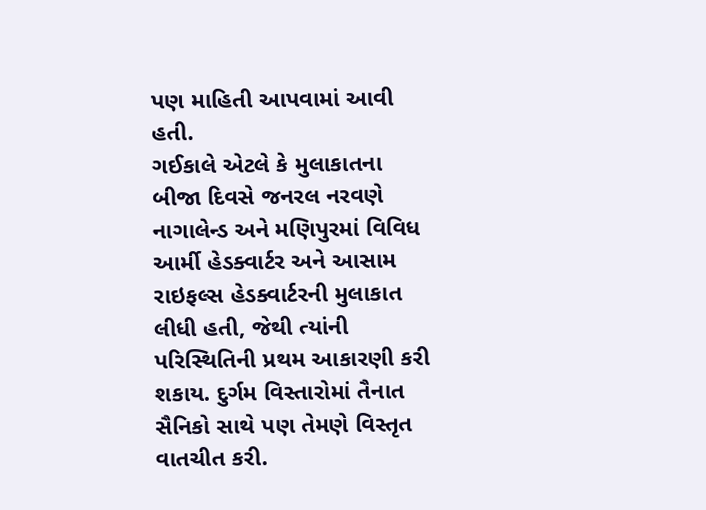પણ માહિતી આપવામાં આવી હતી.
ગઈકાલે એટલે કે મુલાકાતના બીજા દિવસે જનરલ નરવણે નાગાલેન્ડ અને મણિપુરમાં વિવિધ આર્મી હેડક્વાર્ટર અને આસામ રાઇફલ્સ હેડક્વાર્ટરની મુલાકાત લીધી હતી, જેથી ત્યાંની પરિસ્થિતિની પ્રથમ આકારણી કરી શકાય. દુર્ગમ વિસ્તારોમાં તૈનાત સૈનિકો સાથે પણ તેમણે વિસ્તૃત વાતચીત કરી.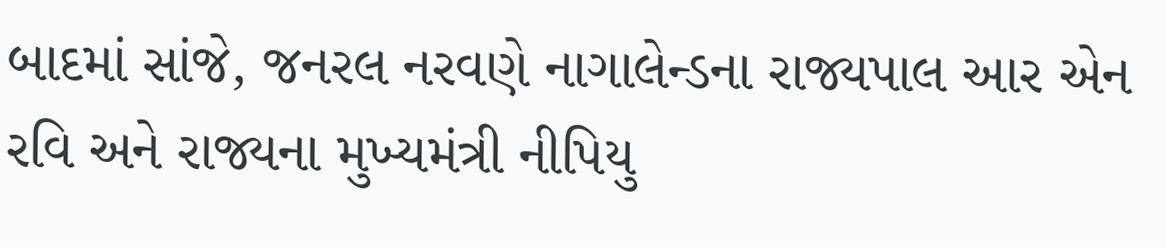બાદમાં સાંજે, જનરલ નરવણે નાગાલેન્ડના રાજ્યપાલ આર એન રવિ અને રાજ્યના મુખ્યમંત્રી નીપિયુ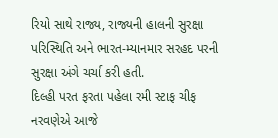રિયો સાથે રાજ્ય, રાજ્યની હાલની સુરક્ષા પરિસ્થિતિ અને ભારત-મ્યાનમાર સરહદ પરની સુરક્ષા અંગે ચર્ચા કરી હતી.
દિલ્હી પરત ફરતા પહેલા રમી સ્ટાફ ચીફ નરવણેએ આજે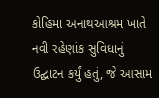કોહિમા અનાથઆશ્રમ ખાતે નવી રહેણાંક સુવિધાનું ઉદ્ઘાટન કર્યું હતું, જે આસામ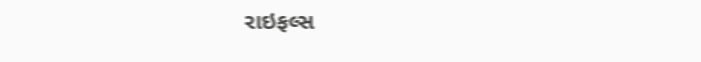રાઇફલ્સ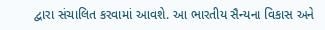દ્વારા સંચાલિત કરવામાં આવશે. આ ભારતીય સૈન્યના વિકાસ અને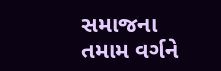સમાજના તમામ વર્ગને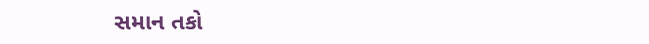સમાન તકો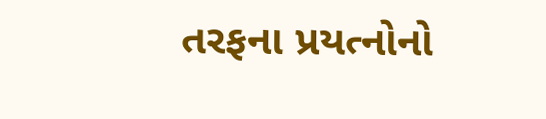તરફના પ્રયત્નોનો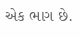એક ભાગ છે.